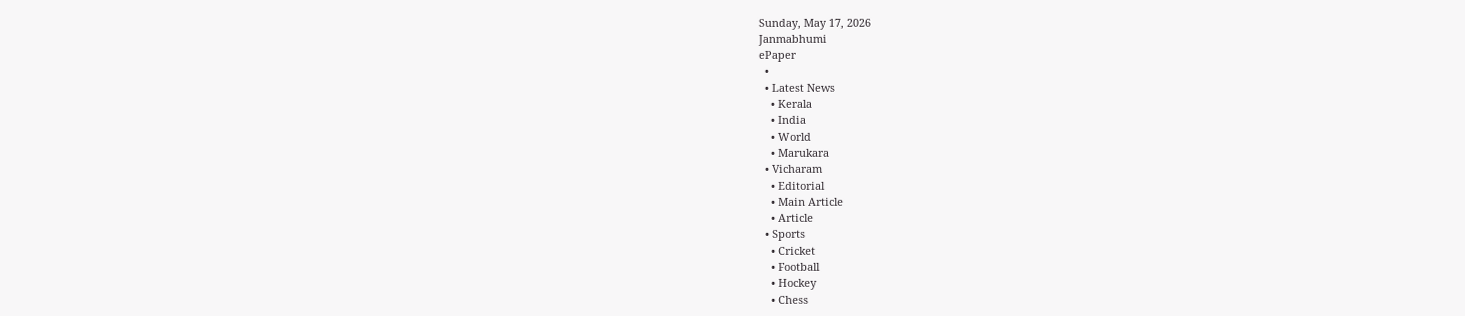Sunday, May 17, 2026
Janmabhumi
ePaper
  •
  • Latest News
    • Kerala
    • India
    • World
    • Marukara
  • Vicharam
    • Editorial
    • Main Article
    • Article
  • Sports
    • Cricket
    • Football
    • Hockey
    • Chess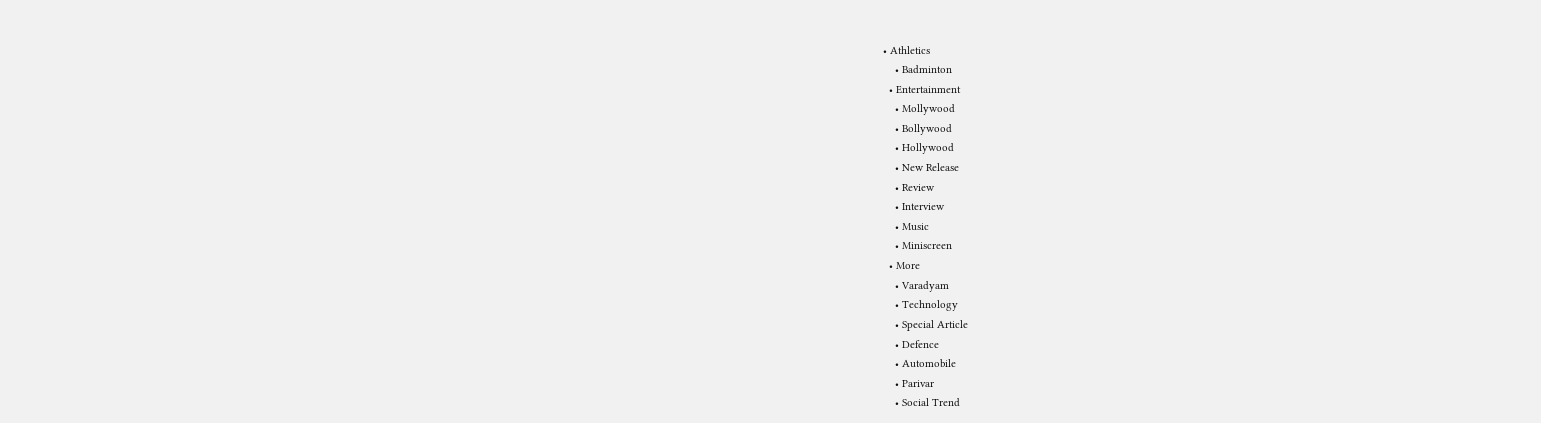• Athletics
    • Badminton
  • Entertainment
    • Mollywood
    • Bollywood
    • Hollywood
    • New Release
    • Review
    • Interview
    • Music
    • Miniscreen
  • More
    • Varadyam
    • Technology
    • Special Article
    • Defence
    • Automobile
    • Parivar
    • Social Trend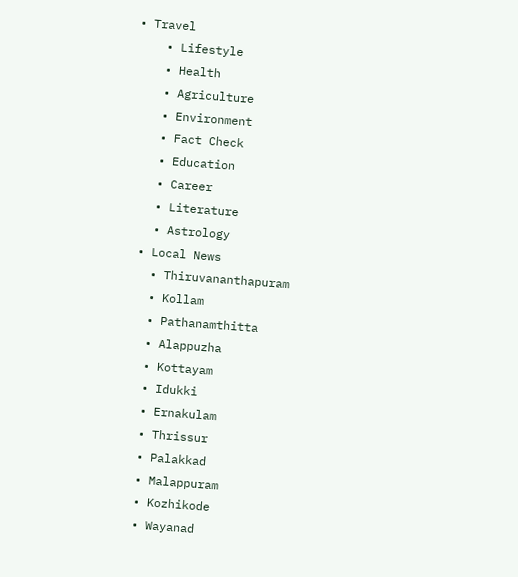• Travel
    • Lifestyle
    • Health
    • Agriculture
    • Environment
    • Fact Check
    • Education
    • Career
    • Literature
    • Astrology
  • Local News
    • Thiruvananthapuram
    • Kollam
    • Pathanamthitta
    • Alappuzha
    • Kottayam
    • Idukki
    • Ernakulam
    • Thrissur
    • Palakkad
    • Malappuram
    • Kozhikode
    • Wayanad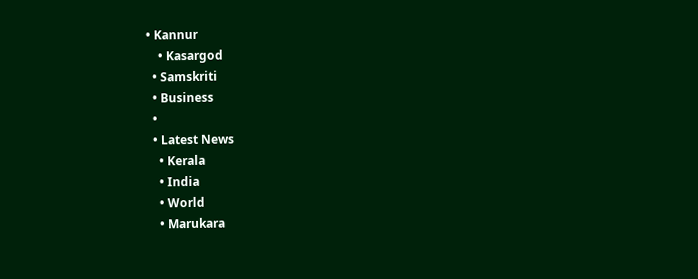• Kannur
    • Kasargod
  • Samskriti
  • Business
  •
  • Latest News
    • Kerala
    • India
    • World
    • Marukara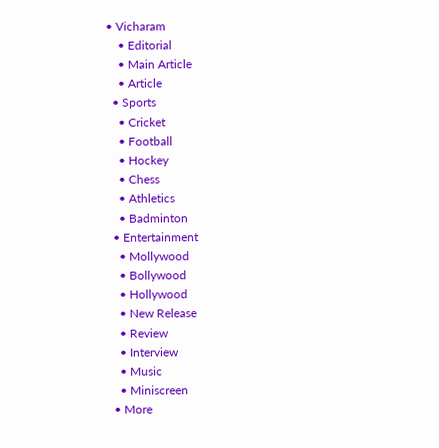• Vicharam
    • Editorial
    • Main Article
    • Article
  • Sports
    • Cricket
    • Football
    • Hockey
    • Chess
    • Athletics
    • Badminton
  • Entertainment
    • Mollywood
    • Bollywood
    • Hollywood
    • New Release
    • Review
    • Interview
    • Music
    • Miniscreen
  • More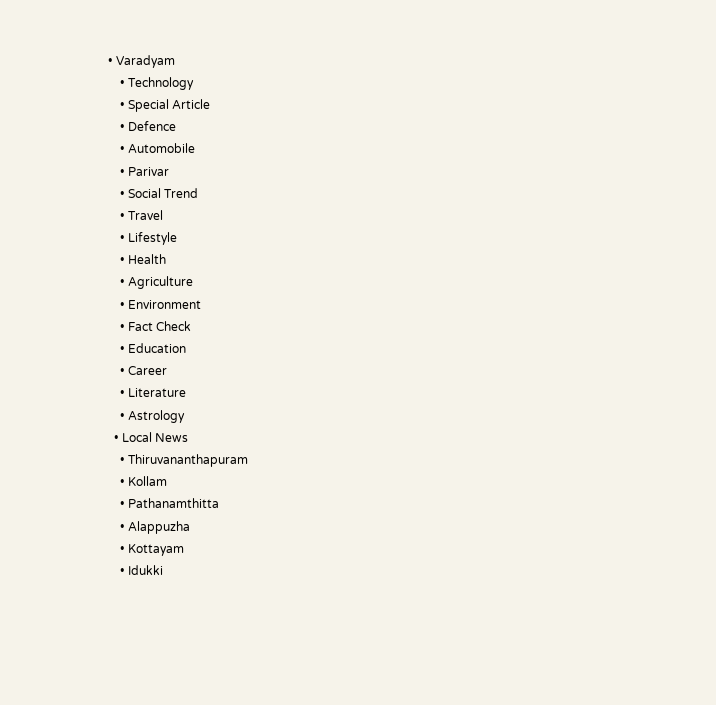• Varadyam
    • Technology
    • Special Article
    • Defence
    • Automobile
    • Parivar
    • Social Trend
    • Travel
    • Lifestyle
    • Health
    • Agriculture
    • Environment
    • Fact Check
    • Education
    • Career
    • Literature
    • Astrology
  • Local News
    • Thiruvananthapuram
    • Kollam
    • Pathanamthitta
    • Alappuzha
    • Kottayam
    • Idukki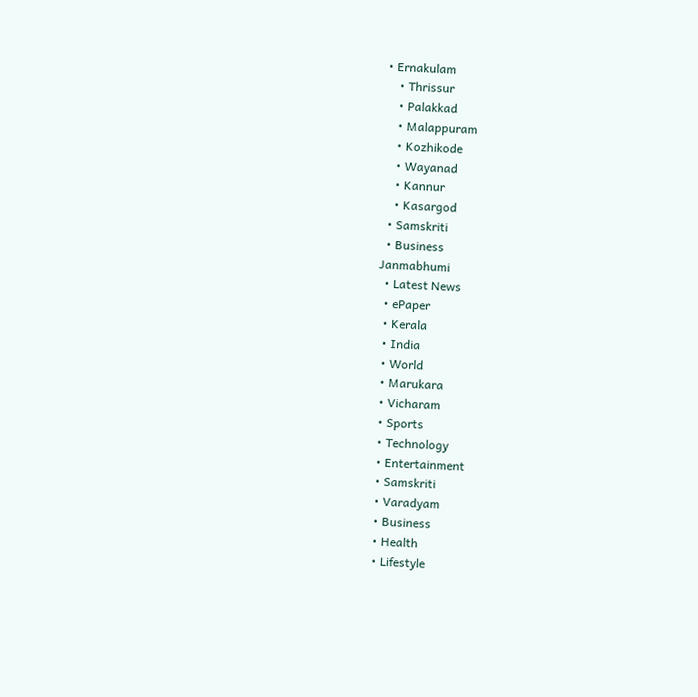• Ernakulam
    • Thrissur
    • Palakkad
    • Malappuram
    • Kozhikode
    • Wayanad
    • Kannur
    • Kasargod
  • Samskriti
  • Business
Janmabhumi
  • Latest News
  • ePaper
  • Kerala
  • India
  • World
  • Marukara
  • Vicharam
  • Sports
  • Technology
  • Entertainment
  • Samskriti
  • Varadyam
  • Business
  • Health
  • Lifestyle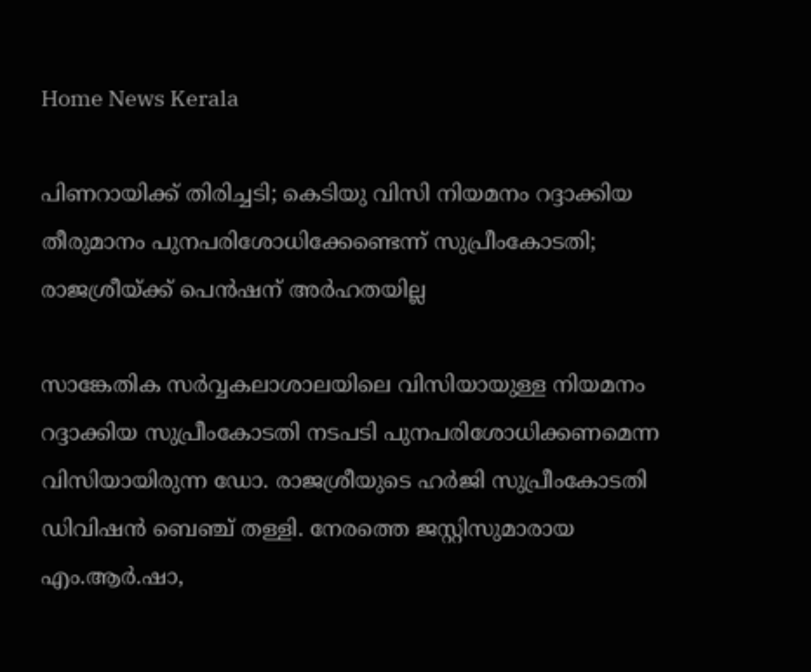Home News Kerala

പിണറായിക്ക് തിരിച്ചടി; കെടിയു വിസി നിയമനം റദ്ദാക്കിയ തീരുമാനം പുനപരിശോധിക്കേണ്ടെന്ന് സുപ്രീംകോടതി; രാജശ്രീയ്‌ക്ക് പെന്‍ഷന് അര്‍ഹതയില്ല

സാങ്കേതിക സര്‍വ്വകലാശാലയിലെ വിസിയായുള്ള നിയമനം റദ്ദാക്കിയ സുപ്രീംകോടതി നടപടി പുനപരിശോധിക്കണമെന്ന വിസിയായിരുന്ന ഡോ. രാജശ്രീയുടെ ഹര്‍ജി സുപ്രീംകോടതി ഡിവിഷന്‍ ബെഞ്ച് തള്ളി. നേരത്തെ ജസ്റ്റിസുമാരായ എം.ആര്‍.ഷാ,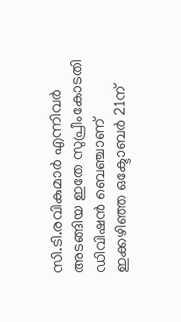സി.ടി.രവികുമാര്‍ എന്നിവര്‍ അടങ്ങിയ ഇതേ സുപ്രീംകോടതി ഡിവിഷന്‍ ബെഞ്ചാണ് ഇക്കഴിഞ്ഞ ഒക്ടോബര്‍ 21ന്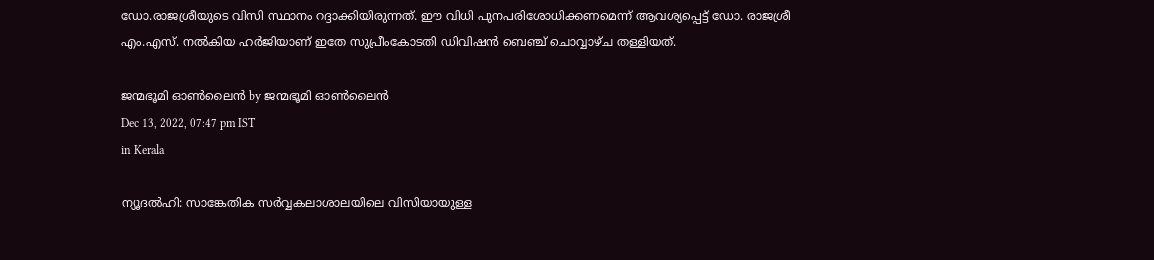ഡോ.രാജശ്രീയുടെ വിസി സ്ഥാനം റദ്ദാക്കിയിരുന്നത്. ഈ വിധി പുനപരിശോധിക്കണമെന്ന് ആവശ്യപ്പെട്ട് ഡോ. രാജശ്രീ എം.എസ്. നല്‍കിയ ഹര്‍ജിയാണ് ഇതേ സുപ്രീംകോടതി ഡിവിഷന്‍ ബെഞ്ച് ചൊവ്വാഴ്ച തള്ളിയത്.

ജന്മഭൂമി ഓണ്‍ലൈന്‍ by ജന്മഭൂമി ഓണ്‍ലൈന്‍
Dec 13, 2022, 07:47 pm IST
in Kerala

ന്യൂദല്‍ഹി: സാങ്കേതിക സര്‍വ്വകലാശാലയിലെ വിസിയായുള്ള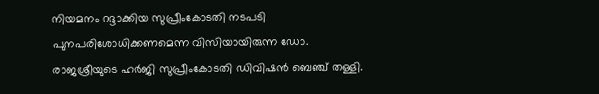നിയമനം റദ്ദാക്കിയ സുപ്രീംകോടതി നടപടി പുനപരിശോധിക്കണമെന്ന വിസിയായിരുന്ന ഡോ. രാജശ്രീയുടെ ഹര്‍ജി സുപ്രീംകോടതി ഡിവിഷന്‍ ബെഞ്ച് തള്ളി.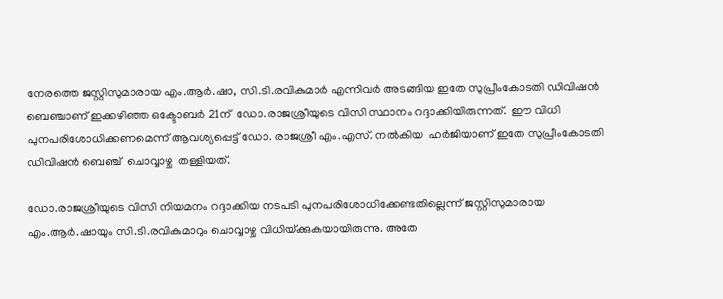നേരത്തെ ജസ്റ്റിസുമാരായ എം.ആര്‍.ഷാ, സി.ടി.രവികുമാര്‍ എന്നിവര്‍ അടങ്ങിയ ഇതേ സുപ്രീംകോടതി ഡിവിഷന്‍ ബെഞ്ചാണ് ഇക്കഴിഞ്ഞ ഒക്ടോബര്‍ 21ന്  ഡോ.രാജശ്രീയുടെ വിസി സ്ഥാനം റദ്ദാക്കിയിരുന്നത്.  ഈ വിധി പുനപരിശോധിക്കണമെന്ന് ആവശ്യപ്പെട്ട് ഡോ. രാജശ്രീ എം.എസ്. നല്‍കിയ  ഹര്‍ജിയാണ് ഇതേ സുപ്രീംകോടതി ഡിവിഷന്‍ ബെഞ്ച്  ചൊവ്വാഴ്ച  തള്ളിയത്.

ഡോ.രാജശ്രീയുടെ വിസി നിയമനം റദ്ദാക്കിയ നടപടി പുനപരിശോധിക്കേണ്ടതില്ലെന്ന് ജസ്റ്റിസുമാരായ എം.ആര്‍.ഷായും സി.ടി.രവികുമാറും ചൊവ്വാഴ്ച വിധിയ്‌ക്കുകയായിരുന്നു. അതേ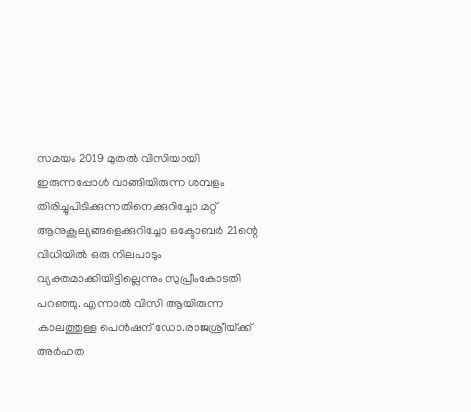സമയം 2019 മുതല്‍ വിസിയായി ഇരുന്നപ്പോള്‍ വാങ്ങിയിരുന്ന ശമ്പളം തിരിച്ചുപിടിക്കുന്നതിനെക്കുറിച്ചോ മറ്റ് ആനുകൂല്യങ്ങളെക്കുറിച്ചോ ഒക്ടോബര്‍ 21ന്റെ വിധിയില്‍ ഒരു നിലപാടും വ്യക്തമാക്കിയിട്ടില്ലെന്നും സുപ്രീംകോടതി പറഞ്ഞു. എന്നാല്‍ വിസി ആയിരുന്ന കാലത്തുള്ള പെന്‍ഷന് ഡോ.രാജശ്രീയ്‌ക്ക് അര്‍ഹത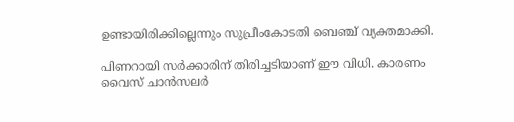ഉണ്ടായിരിക്കില്ലെന്നും സുപ്രീംകോടതി ബെഞ്ച് വ്യക്തമാക്കി.

പിണറായി സര്‍ക്കാരിന് തിരിച്ചടിയാണ് ഈ വിധി. കാരണം വൈസ് ചാന്‍സലര്‍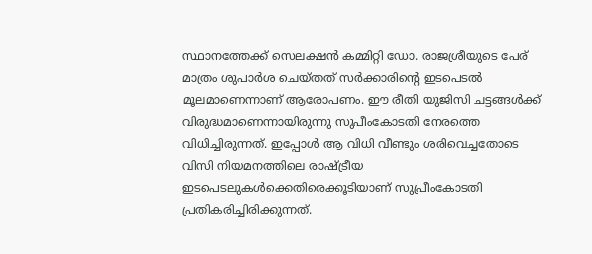സ്ഥാനത്തേക്ക് സെലക്ഷന്‍ കമ്മിറ്റി ഡോ. രാജശ്രീയുടെ പേര് മാത്രം ശുപാര്‍ശ ചെയ്തത് സര്‍ക്കാരിന്റെ ഇടപെടല്‍ മൂലമാണെന്നാണ് ആരോപണം. ഈ രീതി യുജിസി ചട്ടങ്ങള്‍ക്ക് വിരുദ്ധമാണെന്നായിരുന്നു സുപീംകോടതി നേരത്തെ വിധിച്ചിരുന്നത്. ഇപ്പോള്‍ ആ വിധി വീണ്ടും ശരിവെച്ചതോടെ വിസി നിയമനത്തിലെ രാഷ്‌ട്രീയ ഇടപെടലുകള്‍ക്കെതിരെക്കൂടിയാണ് സുപ്രീംകോടതി പ്രതികരിച്ചിരിക്കുന്നത്.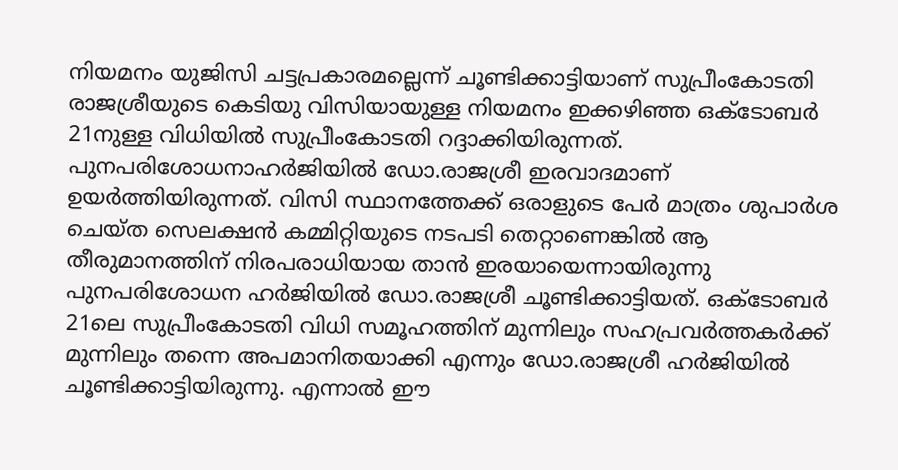നിയമനം യുജിസി ചട്ടപ്രകാരമല്ലെന്ന് ചൂണ്ടിക്കാട്ടിയാണ് സുപ്രീംകോടതി രാജശ്രീയുടെ കെടിയു വിസിയായുള്ള നിയമനം ഇക്കഴിഞ്ഞ ഒക്ടോബര്‍ 21നുള്ള വിധിയില്‍ സുപ്രീംകോടതി റദ്ദാക്കിയിരുന്നത്.  പുനപരിശോധനാഹര്‍ജിയില്‍ ഡോ.രാജശ്രീ ഇരവാദമാണ് ഉയര്‍ത്തിയിരുന്നത്. വിസി സ്ഥാനത്തേക്ക് ഒരാളുടെ പേര്‍ മാത്രം ശുപാര്‍ശ ചെയ്ത സെലക്ഷന്‍ കമ്മിറ്റിയുടെ നടപടി തെറ്റാണെങ്കില്‍ ആ തീരുമാനത്തിന് നിരപരാധിയായ താന്‍ ഇരയായെന്നായിരുന്നു പുനപരിശോധന ഹര്‍ജിയില്‍ ഡോ.രാജശ്രീ ചൂണ്ടിക്കാട്ടിയത്. ഒക്ടോബര്‍ 21ലെ സുപ്രീംകോടതി വിധി സമൂഹത്തിന് മുന്നിലും സഹപ്രവര്‍ത്തകര്‍ക്ക് മുന്നിലും തന്നെ അപമാനിതയാക്കി എന്നും ഡോ.രാജശ്രീ ഹര്‍ജിയില്‍ ചൂണ്ടിക്കാട്ടിയിരുന്നു. എന്നാല്‍ ഈ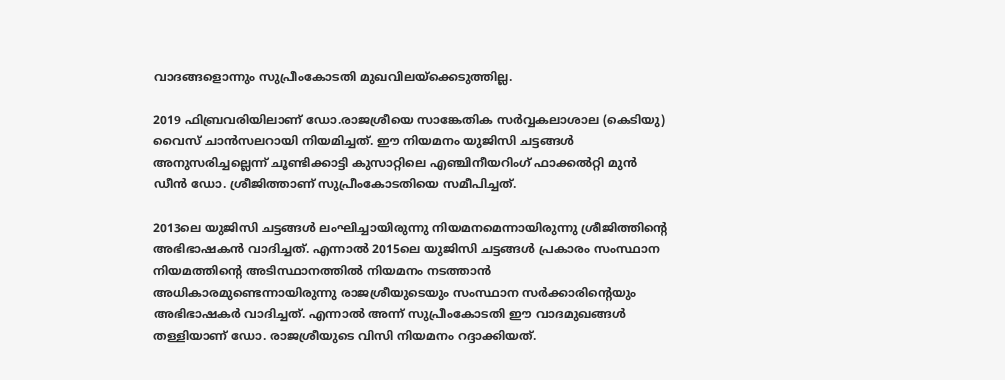വാദങ്ങളൊന്നും സുപ്രീംകോടതി മുഖവിലയ്‌ക്കെടുത്തില്ല.

2019 ഫിബ്രവരിയിലാണ് ഡോ.രാജശ്രീയെ സാങ്കേതിക സര്‍വ്വകലാശാല (കെടിയു) വൈസ് ചാന്‍സലറായി നിയമിച്ചത്. ഈ നിയമനം യുജിസി ചട്ടങ്ങള്‍ അനുസരിച്ചല്ലെന്ന് ചൂണ്ടിക്കാട്ടി കുസാറ്റിലെ എഞ്ചിനീയറിംഗ് ഫാക്കല്‍റ്റി മുന്‍ ഡീന്‍ ഡോ. ശ്രീജിത്താണ് സുപ്രീംകോടതിയെ സമീപിച്ചത്.

2013ലെ യുജിസി ചട്ടങ്ങള്‍ ലംഘിച്ചായിരുന്നു നിയമനമെന്നായിരുന്നു ശ്രീജിത്തിന്റെ അഭിഭാഷകന്‍ വാദിച്ചത്. എന്നാല്‍ 2015ലെ യുജിസി ചട്ടങ്ങള്‍ പ്രകാരം സംസ്ഥാന നിയമത്തിന്റെ അടിസ്ഥാനത്തില്‍ നിയമനം നടത്താന്‍ അധികാരമുണ്ടെന്നായിരുന്നു രാജശ്രീയുടെയും സംസ്ഥാന സര്‍ക്കാരിന്റെയും അഭിഭാഷകര്‍ വാദിച്ചത്. എന്നാല്‍ അന്ന് സുപ്രീംകോടതി ഈ വാദമുഖങ്ങള്‍ തള്ളിയാണ് ഡോ. രാജശ്രീയുടെ വിസി നിയമനം റദ്ദാക്കിയത്.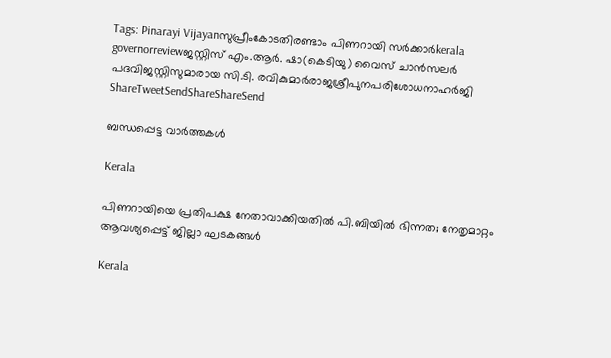Tags: Pinarayi Vijayanസുപ്രീംകോടതിരണ്ടാം പിണറായി സര്‍ക്കാര്‍kerala governorreviewജസ്റ്റിസ് എം.ആര്‍. ഷാ(കെടിയു) വൈസ് ചാന്‍സലര്‍ പദവിജസ്റ്റിസുമാരായ സി.ടി. രവികുമാര്‍രാജശ്രീപുനപരിശോധനാഹര്‍ജി
ShareTweetSendShareShareSend

ബന്ധപ്പെട്ട വാര്‍ത്തകള്‍

Kerala

പിണറായിയെ പ്രതിപക്ഷ നേതാവാക്കിയതിൽ പി.ബിയിൽ ഭിന്നത; നേതൃമാറ്റം ആവശ്യപ്പെട്ട് ജില്ലാ ഘടകങ്ങൾ

Kerala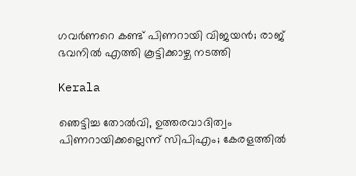ഗവര്‍ണറെ കണ്ട് പിണറായി വിജയൻ; രാജ് ഭവനില്‍ എത്തി കൂട്ടിക്കാഴ്ച നടത്തി

Kerala

ഞെട്ടിച്ച തോല്‍വി, ഉത്തരവാദിത്വം പിണറായിക്കല്ലെന്ന് സിപിഎം; കേരളത്തില്‍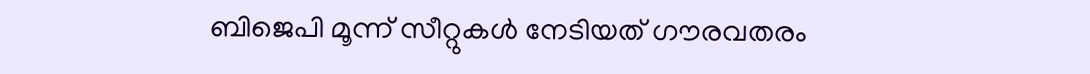ബിജെപി മൂന്ന് സീറ്റുകള്‍ നേടിയത് ഗൗരവതരം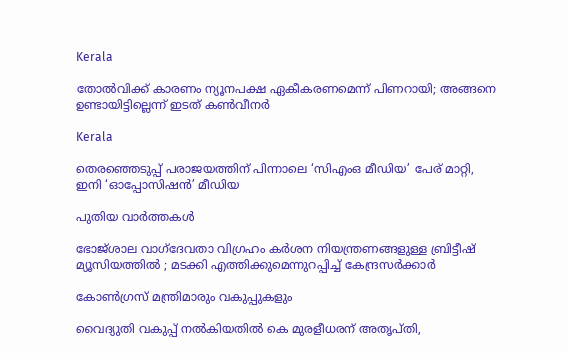Kerala

തോല്‍വിക്ക് കാരണം ന്യൂനപക്ഷ ഏകീകരണമെന്ന് പിണറായി; അങ്ങനെ ഉണ്ടായിട്ടില്ലെന്ന് ഇടത് കണ്‍വീനര്‍

Kerala

തെരഞ്ഞെടുപ്പ് പരാജയത്തിന് പിന്നാലെ ‘സിഎംഒ മീഡിയ’ പേര് മാറ്റി, ഇനി ‘ഓപ്പോസിഷന്‍’ മീഡിയ

പുതിയ വാര്‍ത്തകള്‍

ഭോജ്ശാല വാഗ്ദേവതാ വിഗ്രഹം കർശന നിയന്ത്രണങ്ങളുള്ള ബ്രിട്ടീഷ് മ്യൂസിയത്തിൽ ; മടക്കി എത്തിക്കുമെന്നുറപ്പിച്ച് കേന്ദ്രസർക്കാർ

കോണ്‍ഗ്രസ് മന്ത്രിമാരും വകുപ്പുകളും

വൈദ്യുതി വകുപ്പ് നല്‍കിയതില്‍ കെ മുരളീധരന് അതൃപ്തി,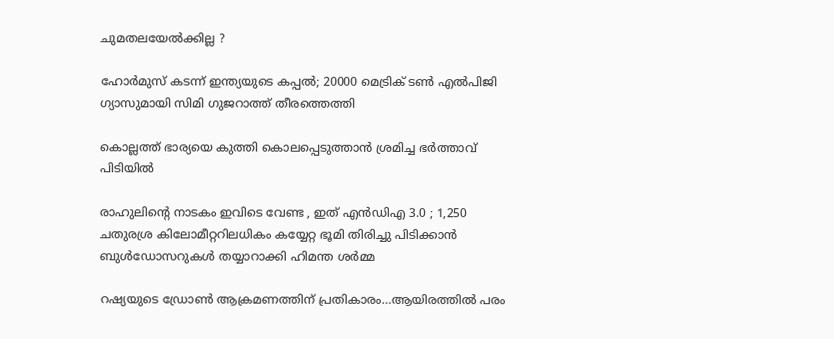ചുമതലയേല്‍ക്കില്ല ?

ഹോര്‍മുസ് കടന്ന് ഇന്ത്യയുടെ കപ്പല്‍; 20000 മെട്രിക് ടണ്‍ എല്‍പിജി ഗ്യാസുമായി സിമി ഗുജറാത്ത് തീരത്തെത്തി

കൊല്ലത്ത് ഭാര്യയെ കുത്തി കൊലപ്പെടുത്താന്‍ ശ്രമിച്ച ഭര്‍ത്താവ് പിടിയില്‍

രാഹുലിന്റെ നാടകം ഇവിടെ വേണ്ട , ഇത് എൻ‌ഡി‌എ 3.0 ; 1,250 ചതുരശ്ര കിലോമീറ്ററിലധികം കയ്യേറ്റ ഭൂമി തിരിച്ചു പിടിക്കാൻ ബുൾഡോസറുകൾ തയ്യാറാക്കി ഹിമന്ത ശർമ്മ

റഷ്യയുടെ ഡ്രോണ്‍ ആക്രമണത്തിന് പ്രതികാരം…ആയിരത്തില്‍ പരം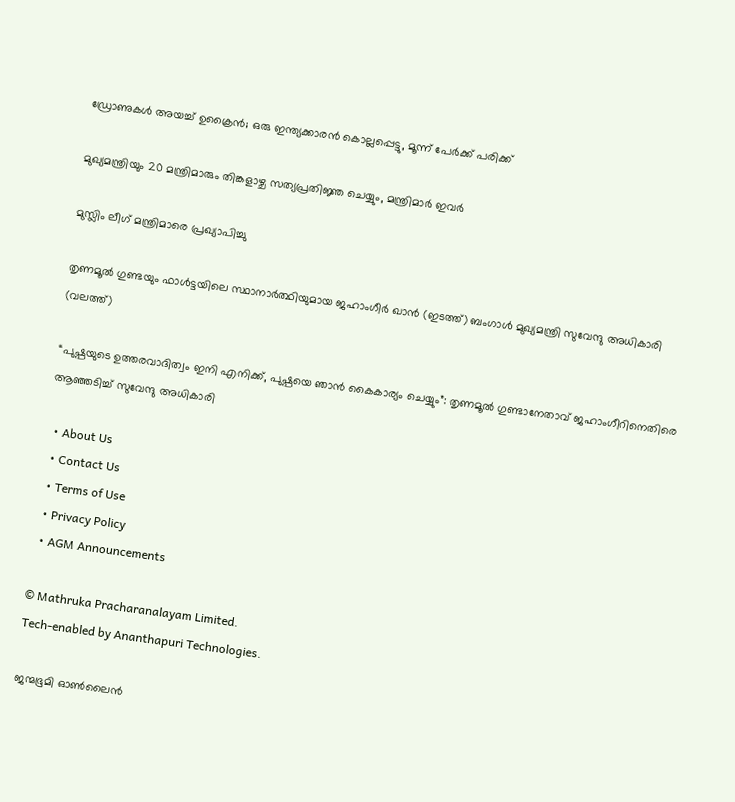ഡ്രോണുകള്‍ അയച്ച് ഉക്രൈന്‍; ഒരു ഇന്ത്യക്കാരന്‍ കൊല്ലപ്പെട്ടു, മൂന്ന് പേര്‍ക്ക് പരിക്ക്

മുഖ്യമന്ത്രിയും 20 മന്ത്രിമാരും തിങ്കളാഴ്ച സത്യപ്രതിജ്ഞ ചെയ്യും, മന്ത്രിമാര്‍ ഇവര്‍

മുസ്ലിം ലീഗ് മന്ത്രിമാരെ പ്രഖ്യാപിച്ചു

തൃണമൂല്‍ ഗുണ്ടയും ഫാള്‍ട്ടയിലെ സ്ഥാനാര്‍ത്ഥിയുമായ ജഹാംഗീര്‍ ഖാന്‍ (ഇടത്ത്) ബംഗാള്‍ മുഖ്യമന്ത്രി സുവേന്ദു അധികാരി (വലത്ത്)

“പുഷ്പയുടെ ഉത്തരവാദിത്വം ഇനി എനിക്ക്, പുഷ്പയെ ഞാന്‍ കൈകാര്യം ചെയ്യും”: തൃണമൂല്‍ ഗുണ്ടാനേതാവ് ജഹാംഗീറിനെതിരെ ആഞ്ഞടിച്ച് സുവേന്ദു അധികാരി

  • About Us
  • Contact Us
  • Terms of Use
  • Privacy Policy
  • AGM Announcements

© Mathruka Pracharanalayam Limited.
Tech-enabled by Ananthapuri Technologies.

ജന്മഭൂമി ഓണ്‍ലൈന്‍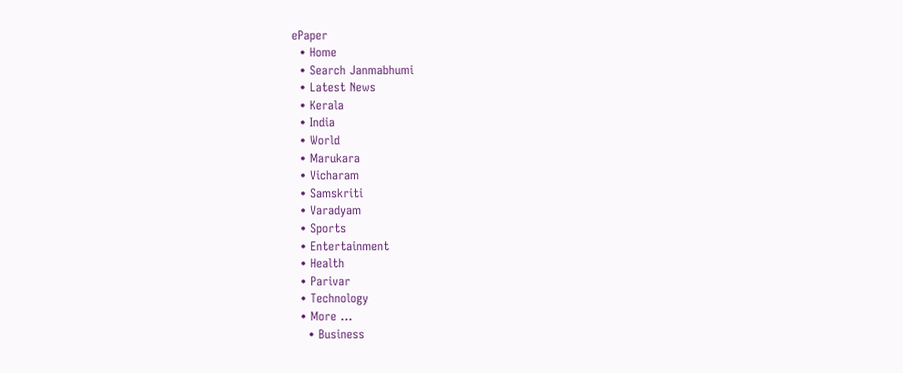ePaper
  • Home
  • Search Janmabhumi
  • Latest News
  • Kerala
  • India
  • World
  • Marukara
  • Vicharam
  • Samskriti
  • Varadyam
  • Sports
  • Entertainment
  • Health
  • Parivar
  • Technology
  • More …
    • Business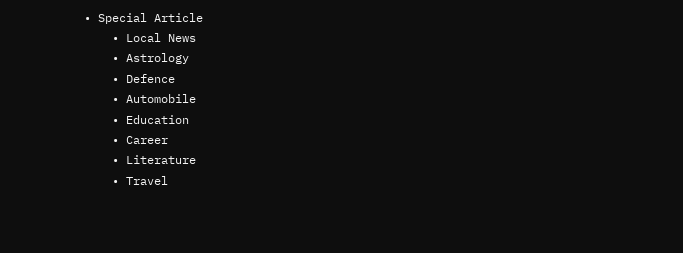• Special Article
    • Local News
    • Astrology
    • Defence
    • Automobile
    • Education
    • Career
    • Literature
    • Travel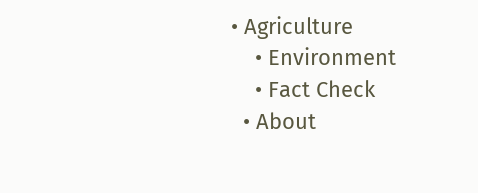• Agriculture
    • Environment
    • Fact Check
  • About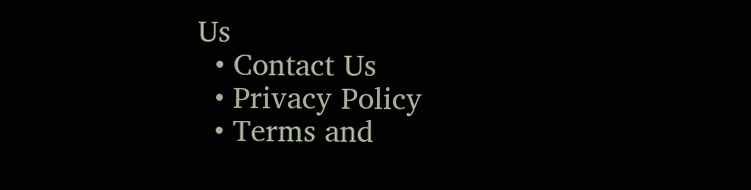Us
  • Contact Us
  • Privacy Policy
  • Terms and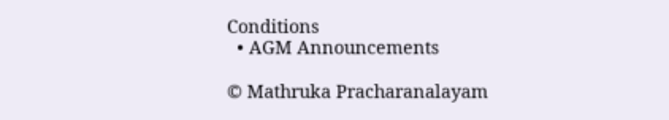Conditions
  • AGM Announcements

© Mathruka Pracharanalayam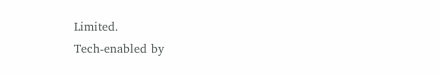Limited.
Tech-enabled by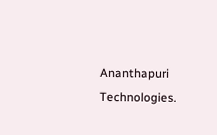Ananthapuri Technologies.